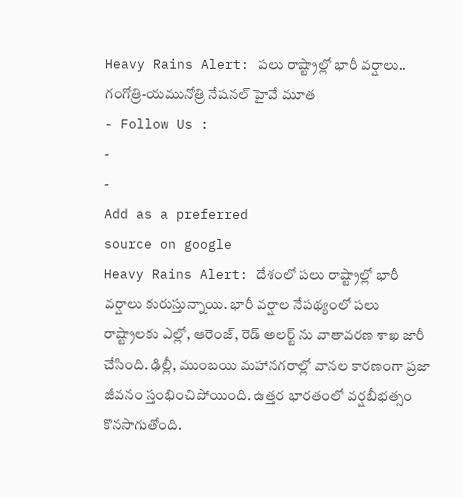Heavy Rains Alert: పలు రాష్ట్రాల్లో భారీ వర్షాలు.. గంగోత్రి-యమునోత్రి నేషనల్ హైవే మూత
- Follow Us :
-
-
Add as a preferred
source on google
Heavy Rains Alert: దేశంలో పలు రాష్ట్రాల్లో భారీ వర్షాలు కురుస్తున్నాయి. భారీ వర్షాల నేపథ్యంలో పలు రాష్ట్రాలకు ఎల్లో, ఆరెంజ్, రెడ్ అలర్ట్ ను వాతావరణ శాఖ జారీ చేసింది. ఢిల్లీ, ముంబయి మహానగరాల్లో వానల కారణంగా ప్రజా జీవనం స్తంభించిపోయింది. ఉత్తర భారతంలో వర్షబీభత్సం కొనసాగుతోంది.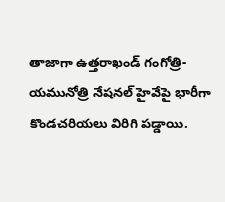తాజాగా ఉత్తరాఖండ్ గంగోత్రి-యమునోత్రి నేషనల్ హైవేపై భారీగా కొండచరియలు విరిగి పడ్డాయి.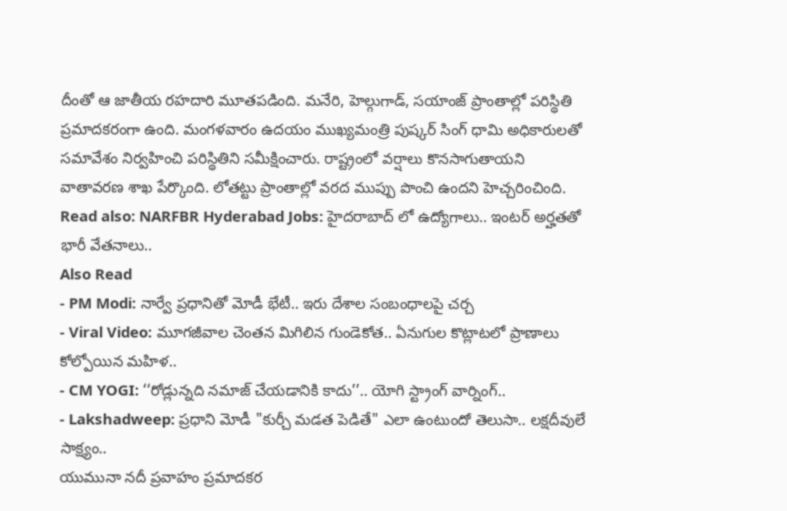దీంతో ఆ జాతీయ రహదారి మూతపడింది. మనేరి, హెల్గుగాడ్, సయాంజ్ ప్రాంతాల్లో పరిస్థితి ప్రమాదకరంగా ఉంది. మంగళవారం ఉదయం ముఖ్యమంత్రి పుష్కర్ సింగ్ ధామి అధికారులతో సమావేశం నిర్వహించి పరిస్థితిని సమీక్షించారు. రాష్ట్రంలో వర్షాలు కొనసాగుతాయని వాతావరణ శాఖ పేర్కొంది. లోతట్టు ప్రాంతాల్లో వరద ముప్పు పొంచి ఉందని హెచ్చరించింది.
Read also: NARFBR Hyderabad Jobs: హైదరాబాద్ లో ఉద్యోగాలు.. ఇంటర్ అర్హతతో భారీ వేతనాలు..
Also Read
- PM Modi: నార్వే ప్రధానితో మోడీ భేటీ.. ఇరు దేశాల సంబంధాలపై చర్చ
- Viral Video: మూగజీవాల చెంతన మిగిలిన గుండెకోత.. ఏనుగుల కొట్లాటలో ప్రాణాలు కోల్పోయిన మహిళ..
- CM YOGI: ‘‘రోడ్లున్నది నమాజ్ చేయడానికి కాదు’’.. యోగి స్ట్రాంగ్ వార్నింగ్..
- Lakshadweep: ప్రధాని మోడీ "కుర్చీ మడత పెడితే" ఎలా ఉంటుందో తెలుసా.. లక్షదీవులే సాక్ష్యం..
యుమునా నదీ ప్రవాహం ప్రమాదకర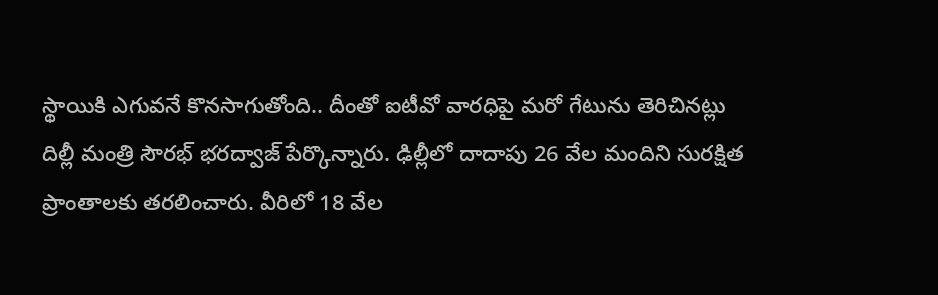స్థాయికి ఎగువనే కొనసాగుతోంది.. దీంతో ఐటీవో వారధిపై మరో గేటును తెరిచినట్లు దిల్లీ మంత్రి సౌరభ్ భరద్వాజ్ పేర్కొన్నారు. ఢిల్లీలో దాదాపు 26 వేల మందిని సురక్షిత ప్రాంతాలకు తరలించారు. వీరిలో 18 వేల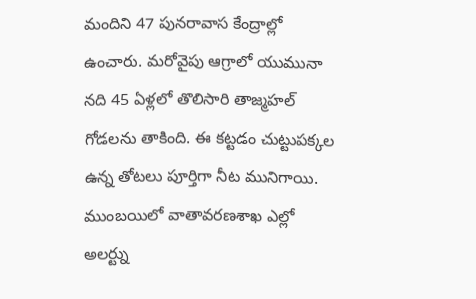మందిని 47 పునరావాస కేంద్రాల్లో ఉంచారు. మరోవైపు ఆగ్రాలో యుమునా నది 45 ఏళ్లలో తొలిసారి తాజ్మహల్ గోడలను తాకింది. ఈ కట్టడం చుట్టుపక్కల ఉన్న తోటలు పూర్తిగా నీట మునిగాయి. ముంబయిలో వాతావరణశాఖ ఎల్లో అలర్ట్ను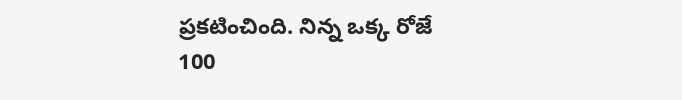ప్రకటించింది. నిన్న ఒక్క రోజే 100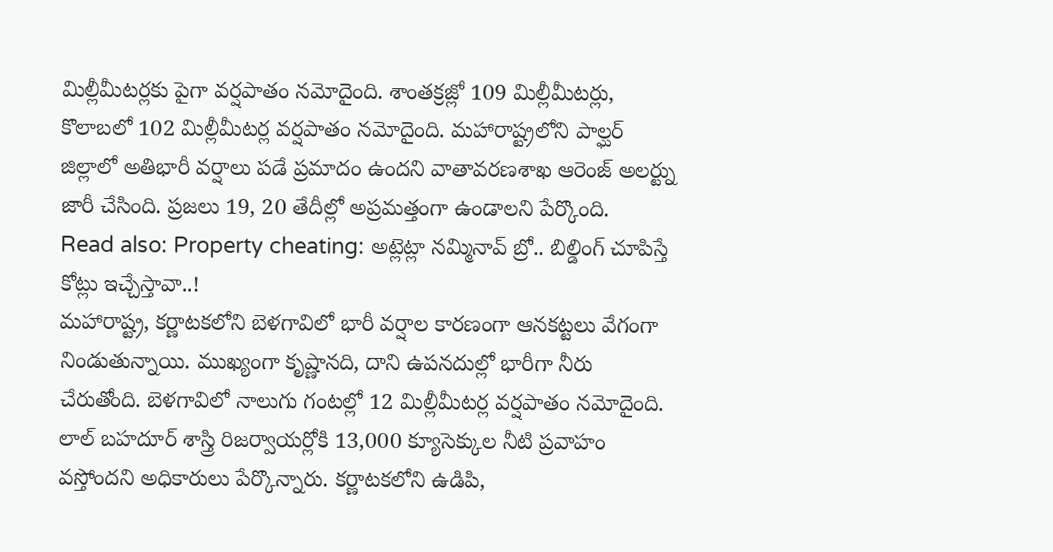మిల్లీమీటర్లకు పైగా వర్షపాతం నమోదైంది. శాంతక్రజ్లో 109 మిల్లీమీటర్లు, కొలాబలో 102 మిల్లీమీటర్ల వర్షపాతం నమోదైంది. మహారాష్ట్రలోని పాల్ఘర్ జిల్లాలో అతిభారీ వర్షాలు పడే ప్రమాదం ఉందని వాతావరణశాఖ ఆరెంజ్ అలర్ట్ను జారీ చేసింది. ప్రజలు 19, 20 తేదీల్లో అప్రమత్తంగా ఉండాలని పేర్కొంది.
Read also: Property cheating: అట్లెట్లా నమ్మినావ్ బ్రో.. బిల్డింగ్ చూపిస్తే కోట్లు ఇచ్చేస్తావా..!
మహారాష్ట్ర, కర్ణాటకలోని బెళగావిలో భారీ వర్షాల కారణంగా ఆనకట్టలు వేగంగా నిండుతున్నాయి. ముఖ్యంగా కృష్ణానది, దాని ఉపనదుల్లో భారీగా నీరు చేరుతోంది. బెళగావిలో నాలుగు గంటల్లో 12 మిల్లీమీటర్ల వర్షపాతం నమోదైంది. లాల్ బహదూర్ శాస్త్రి రిజర్వాయర్లోకి 13,000 క్యూసెక్కుల నీటి ప్రవాహం వస్తోందని అధికారులు పేర్కొన్నారు. కర్ణాటకలోని ఉడిపి,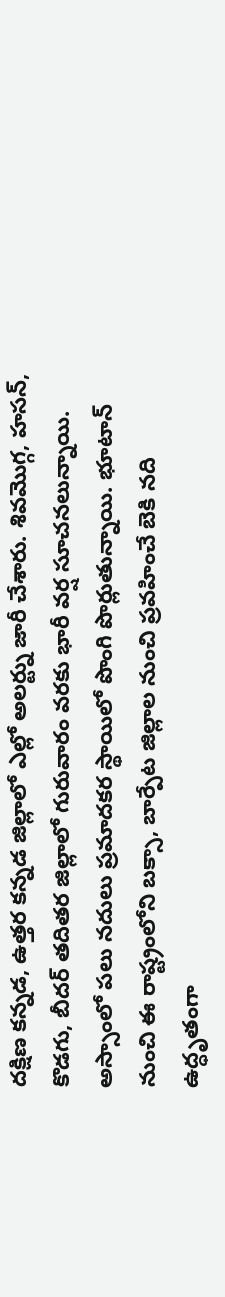దక్షిణ కన్నడ, ఉత్తర కన్నడ జిల్లాలో ఎల్లో అలర్ట్ను జారీ చేశారు. శివమొగ్గ, హసన్, కొడగు, బీదర్ తదితర జిల్లాలో గురువారం వరకు భారీ వర్ష సూచనలున్నాయి. అస్సాంలో పలు నదులు ప్రమాదకర స్థాయిలో పొంగి పొర్లుతున్నాయి. భూటాన్ నుంచి ఈ రాష్ట్రంలోని బక్సా, బార్పేట జిల్లాల నుంచి ప్రవహించే బెకి నది ఉద్ధృతంగా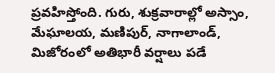ప్రవహిస్తోంది. గురు, శుక్రవారాల్లో అస్సాం, మేఘాలయ, మణిపుర్, నాగాలాండ్, మిజోరంలో అతిభారీ వర్షాలు పడే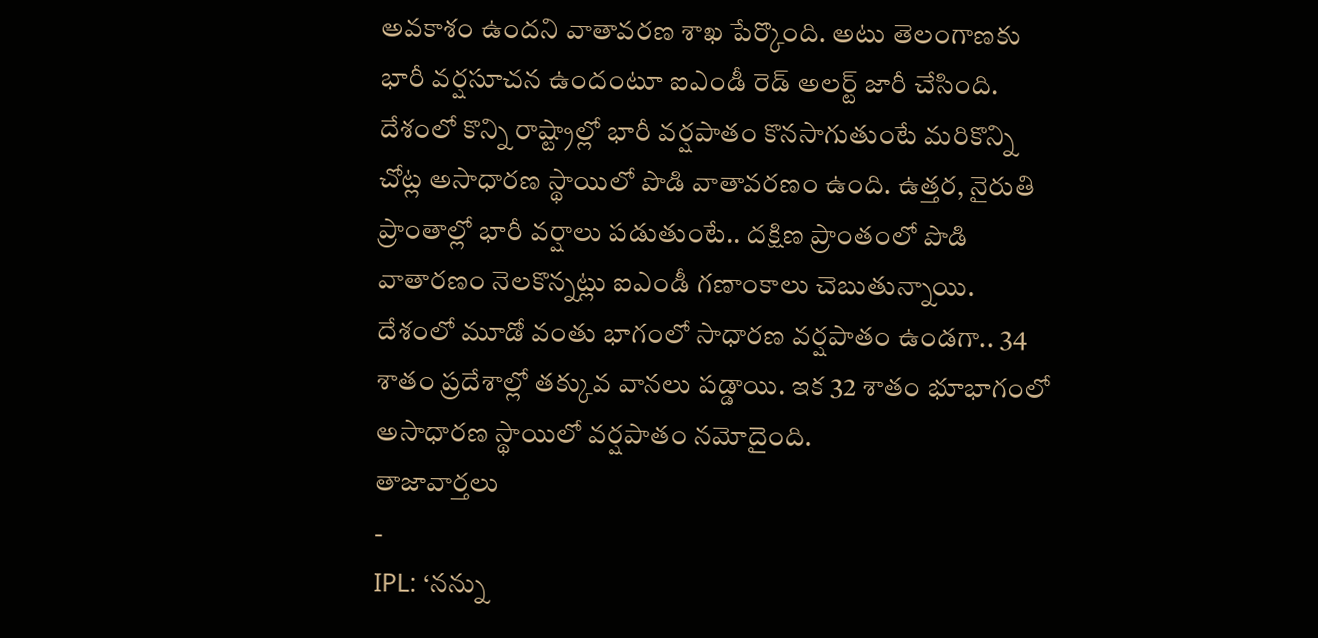అవకాశం ఉందని వాతావరణ శాఖ పేర్కొంది. అటు తెలంగాణకు భారీ వర్షసూచన ఉందంటూ ఐఎండీ రెడ్ అలర్ట్ జారీ చేసింది. దేశంలో కొన్ని రాష్ట్రాల్లో భారీ వర్షపాతం కొనసాగుతుంటే మరికొన్ని చోట్ల అసాధారణ స్థాయిలో పొడి వాతావరణం ఉంది. ఉత్తర, నైరుతి ప్రాంతాల్లో భారీ వర్షాలు పడుతుంటే.. దక్షిణ ప్రాంతంలో పొడి వాతారణం నెలకొన్నట్లు ఐఎండీ గణాంకాలు చెబుతున్నాయి. దేశంలో మూడో వంతు భాగంలో సాధారణ వర్షపాతం ఉండగా.. 34 శాతం ప్రదేశాల్లో తక్కువ వానలు పడ్డాయి. ఇక 32 శాతం భూభాగంలో అసాధారణ స్థాయిలో వర్షపాతం నమోదైంది.
తాజావార్తలు
-
IPL: ‘నన్ను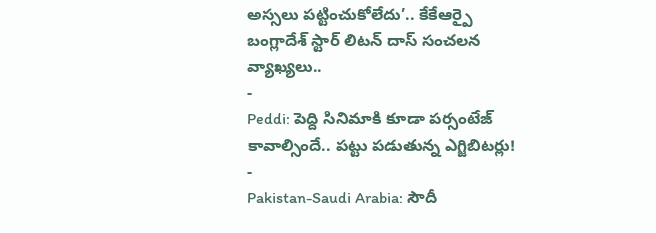అస్సలు పట్టించుకోలేదు’.. కేకేఆర్పై బంగ్లాదేశ్ స్టార్ లిటన్ దాస్ సంచలన వ్యాఖ్యలు..
-
Peddi: పెద్ది సినిమాకి కూడా పర్సంటేజ్ కావాల్సిందే.. పట్టు పడుతున్న ఎగ్జిబిటర్లు!
-
Pakistan-Saudi Arabia: సౌదీ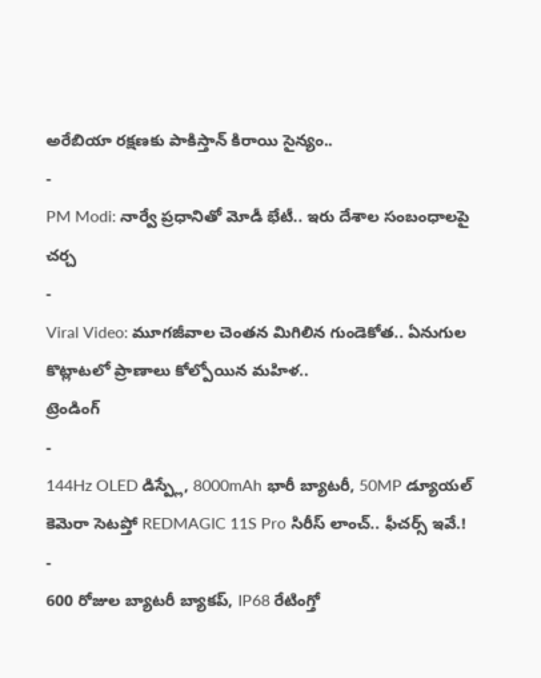అరేబియా రక్షణకు పాకిస్తాన్ కిరాయి సైన్యం..
-
PM Modi: నార్వే ప్రధానితో మోడీ భేటీ.. ఇరు దేశాల సంబంధాలపై చర్చ
-
Viral Video: మూగజీవాల చెంతన మిగిలిన గుండెకోత.. ఏనుగుల కొట్లాటలో ప్రాణాలు కోల్పోయిన మహిళ..
ట్రెండింగ్
-
144Hz OLED డిస్ప్లే, 8000mAh భారీ బ్యాటరీ, 50MP డ్యూయల్ కెమెరా సెటప్తో REDMAGIC 11S Pro సిరీస్ లాంచ్.. ఫీచర్స్ ఇవే.!
-
600 రోజుల బ్యాటరీ బ్యాకప్, IP68 రేటింగ్తో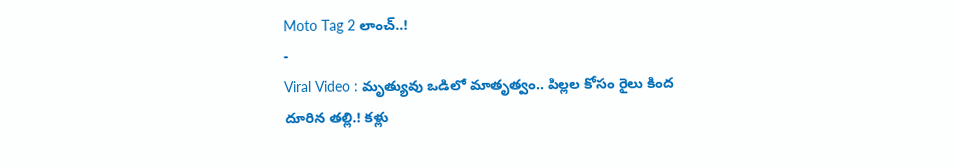Moto Tag 2 లాంచ్..!
-
Viral Video : మృత్యువు ఒడిలో మాతృత్వం.. పిల్లల కోసం రైలు కింద దూరిన తల్లి.! కళ్లు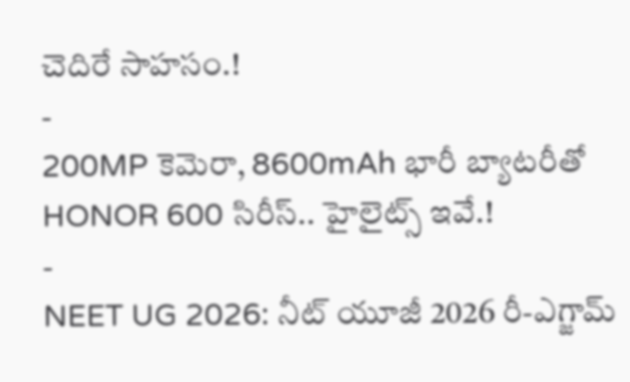చెదిరే సాహసం.!
-
200MP కెమెరా, 8600mAh భారీ బ్యాటరీతో HONOR 600 సిరీస్.. హైలైట్స్ ఇవే.!
-
NEET UG 2026: నీట్ యూజీ 2026 రీ-ఎగ్జామ్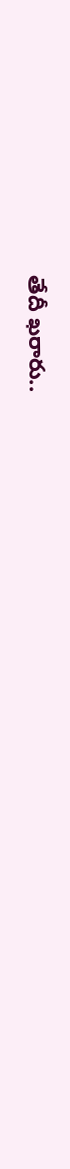తేదీ ఖరారు..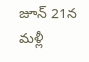జూన్ 21న మళ్లీ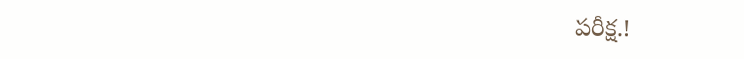పరీక్ష.!